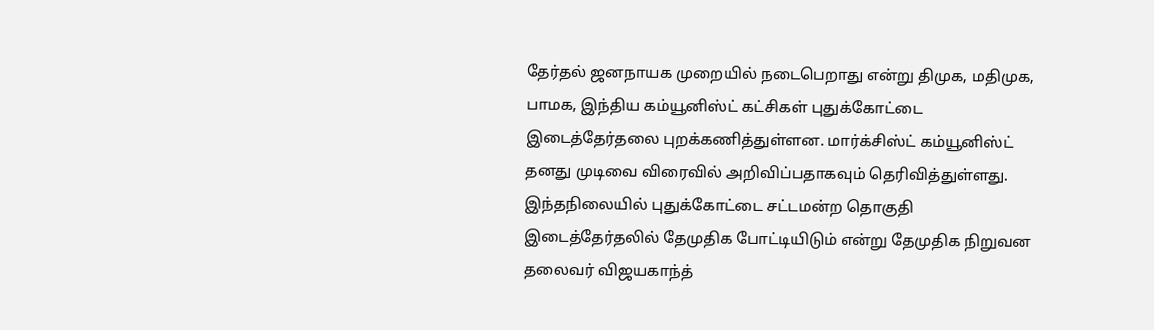தேர்தல் ஜனநாயக முறையில் நடைபெறாது என்று திமுக, மதிமுக, பாமக, இந்திய கம்யூனிஸ்ட் கட்சிகள் புதுக்கோட்டை இடைத்தேர்தலை புறக்கணித்துள்ளன. மார்க்சிஸ்ட் கம்யூனிஸ்ட் தனது முடிவை விரைவில் அறிவிப்பதாகவும் தெரிவித்துள்ளது.
இந்தநிலையில் புதுக்கோட்டை சட்டமன்ற தொகுதி இடைத்தேர்தலில் தேமுதிக போட்டியிடும் என்று தேமுதிக நிறுவன தலைவர் விஜயகாந்த்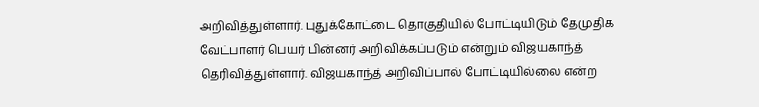அறிவித்துள்ளார். புதுக்கோட்டை தொகுதியில் போட்டியிடும் தேமுதிக வேட்பாளர் பெயர் பின்னர் அறிவிக்கப்படும் என்றும் விஜயகாந்த் தெரிவித்துள்ளார். விஜயகாந்த் அறிவிப்பால் போட்டியில்லை என்ற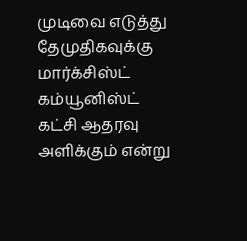முடிவை எடுத்து தேமுதிகவுக்கு மார்க்சிஸ்ட் கம்யூனிஸ்ட் கட்சி ஆதரவு அளிக்கும் என்று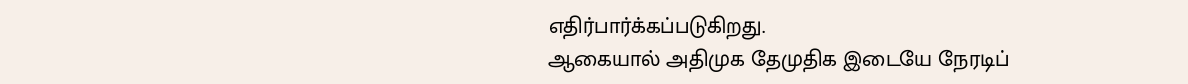எதிர்பார்க்கப்படுகிறது.
ஆகையால் அதிமுக தேமுதிக இடையே நேரடிப்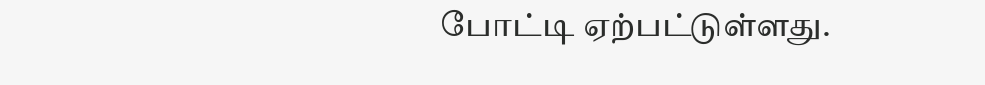போட்டி ஏற்பட்டுள்ளது.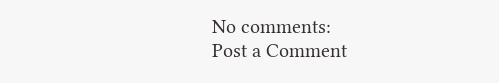No comments:
Post a Comment